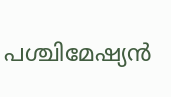പശ്ചിമേഷ്യന്‍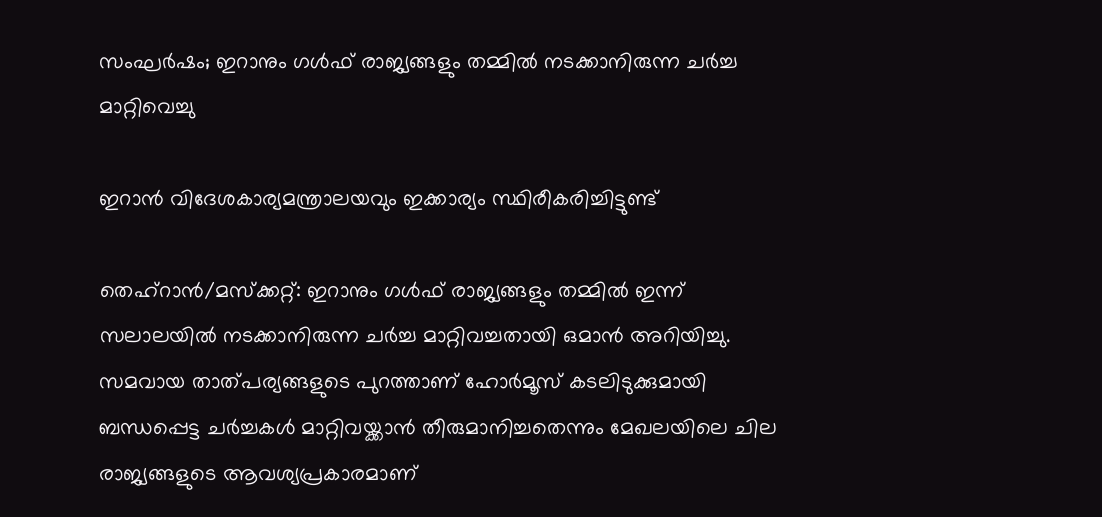സംഘര്‍ഷം; ഇറാനും ഗള്‍ഫ് രാജ്യങ്ങളും തമ്മില്‍ നടക്കാനിരുന്ന ചര്‍ച്ച മാറ്റിവെച്ചു

ഇറാന്‍ വിദേശകാര്യമന്ത്രാലയവും ഇക്കാര്യം സ്ഥിരീകരിച്ചിട്ടുണ്ട്

തെഹ്‌റാന്‍/മസ്‌ക്കറ്റ്: ഇറാനും ഗള്‍ഫ് രാജ്യങ്ങളും തമ്മില്‍ ഇന്ന് സലാലയില്‍ നടക്കാനിരുന്ന ചര്‍ച്ച മാറ്റിവച്ചതായി ഒമാന്‍ അറിയിച്ചു. സമവായ താത്പര്യങ്ങളുടെ പുറത്താണ് ഹോര്‍മൂസ് കടലിടുക്കുമായി ബന്ധപ്പെട്ട ചര്‍ച്ചകള്‍ മാറ്റിവയ്ക്കാന്‍ തീരുമാനിച്ചതെന്നും മേഖലയിലെ ചില രാജ്യങ്ങളുടെ ആവശ്യപ്രകാരമാണ്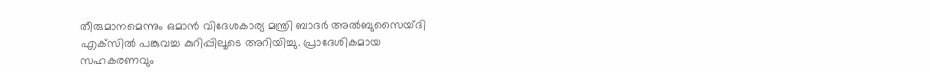തീരുമാനമെന്നും ഒമാന്‍ വിദേശകാര്യ മന്ത്രി ബാദര്‍ അല്‍ബുസൈയ്ദി എക്‌സില്‍ പങ്കുവച്ച കുറിപ്പിലൂടെ അറിയിച്ചു. പ്രാദേശികമായ സഹകരണവും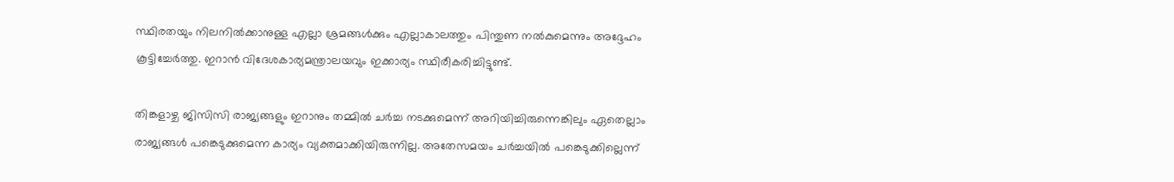സ്ഥിരതയും നിലനില്‍ക്കാനുള്ള എല്ലാ ശ്രമങ്ങള്‍ക്കും എല്ലാകാലത്തും പിന്തുണ നല്‍കുമെന്നും അദ്ദേഹം കൂട്ടിച്ചേര്‍ത്തു. ഇറാന്‍ വിദേശകാര്യമന്ത്രാലയവും ഇക്കാര്യം സ്ഥിരീകരിച്ചിട്ടുണ്ട്.

തിങ്കളാഴ്ച ജിസിസി രാജ്യങ്ങളും ഇറാനും തമ്മില്‍ ചര്‍ച്ച നടക്കുമെന്ന് അറിയിച്ചിരുന്നെങ്കിലും ഏതെല്ലാം രാജ്യങ്ങള്‍ പങ്കെടുക്കുമെന്ന കാര്യം വ്യക്തമാക്കിയിരുന്നില്ല. അതേസമയം ചര്‍ച്ചയില്‍ പങ്കെടുക്കില്ലെന്ന്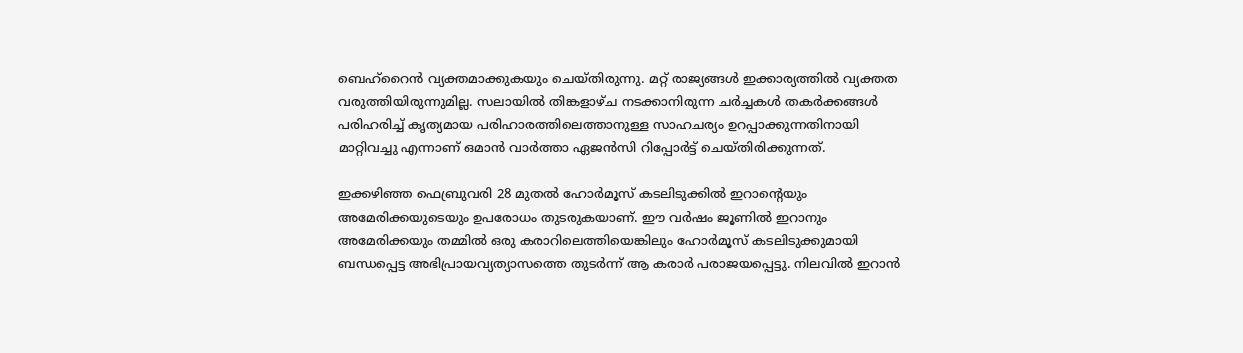ബെഹ്‌റൈന്‍ വ്യക്തമാക്കുകയും ചെയ്തിരുന്നു. മറ്റ് രാജ്യങ്ങള്‍ ഇക്കാര്യത്തിൽ വ്യക്തത വരുത്തിയിരുന്നുമില്ല. സലായില്‍ തിങ്കളാഴ്ച നടക്കാനിരുന്ന ചര്‍ച്ചകള്‍ തകര്‍ക്കങ്ങള്‍ പരിഹരിച്ച് കൃത്യമായ പരിഹാരത്തിലെത്താനുള്ള സാഹചര്യം ഉറപ്പാക്കുന്നതിനായി മാറ്റിവച്ചു എന്നാണ് ഒമാന്‍ വാര്‍ത്താ ഏജന്‍സി റിപ്പോര്‍ട്ട് ചെയ്തിരിക്കുന്നത്.

ഇക്കഴിഞ്ഞ ഫെബ്രുവരി 28 മുതല്‍ ഹോര്‍മൂസ് കടലിടുക്കില്‍ ഇറാന്റെയും അമേരിക്കയുടെയും ഉപരോധം തുടരുകയാണ്. ഈ വര്‍ഷം ജൂണില്‍ ഇറാനും അമേരിക്കയും തമ്മില്‍ ഒരു കരാറിലെത്തിയെങ്കിലും ഹോര്‍മൂസ് കടലിടുക്കുമായി ബന്ധപ്പെട്ട അഭിപ്രായവ്യത്യാസത്തെ തുടര്‍ന്ന് ആ കരാര്‍ പരാജയപ്പെട്ടു. നിലവില്‍ ഇറാന്‍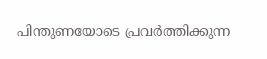പിന്തുണയോടെ പ്രവര്‍ത്തിക്കുന്ന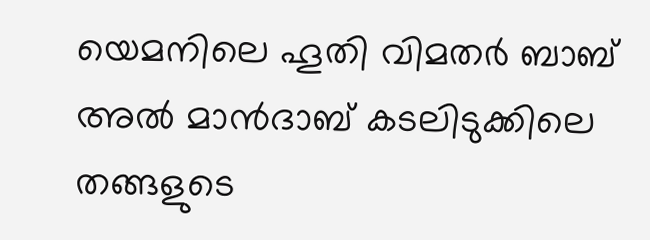യെമനിലെ ഹൂതി വിമതര്‍ ബാബ് അല്‍ മാന്‍ദാബ് കടലിടുക്കിലെ തങ്ങളുടെ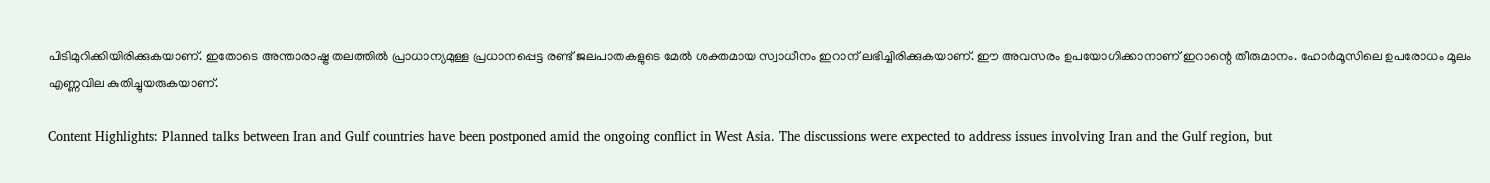പിടിമുറിക്കിയിരിക്കുകയാണ്. ഇതോടെ അന്താരാഷ്ട്ര തലത്തില്‍ പ്രാധാന്യമുള്ള പ്രധാനപ്പെട്ട രണ്ട് ജലപാതകളുടെ മേല്‍ ശക്തമായ സ്വാധീനം ഇറാന് ലഭിച്ചിരിക്കുകയാണ്. ഈ അവസരം ഉപയോഗിക്കാനാണ് ഇറാന്റെ തീരുമാനം. ഹോര്‍മൂസിലെ ഉപരോധം മൂലം എണ്ണവില കുതിച്ചുയരുകയാണ്.

Content Highlights: Planned talks between Iran and Gulf countries have been postponed amid the ongoing conflict in West Asia. The discussions were expected to address issues involving Iran and the Gulf region, but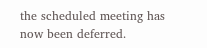the scheduled meeting has now been deferred.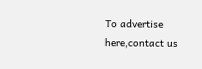To advertise here,contact us